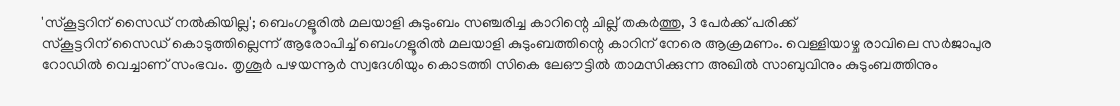'സ്കൂട്ടറിന് സൈഡ് നൽകിയില്ല'; ബെംഗളൂരിൽ മലയാളി കുടുംബം സഞ്ചരിച്ച കാറിന്റെ ചില്ല് തകർത്തു, 3 പേർക്ക് പരിക്ക്
സ്കൂട്ടറിന് സൈഡ് കൊടുത്തില്ലെന്ന് ആരോപിച്ച് ബെംഗളൂരിൽ മലയാളി കുടുംബത്തിന്റെ കാറിന് നേരെ ആക്രമണം. വെള്ളിയാഴ്ച രാവിലെ സർജാപുര റോഡിൽ വെച്ചാണ് സംഭവം. തൃശൂർ പഴയന്നൂർ സ്വദേശിയും കൊടത്തി സികെ ലേഔട്ടിൽ താമസിക്കുന്ന അഖിൽ സാബുവിനും കുടുംബത്തിനും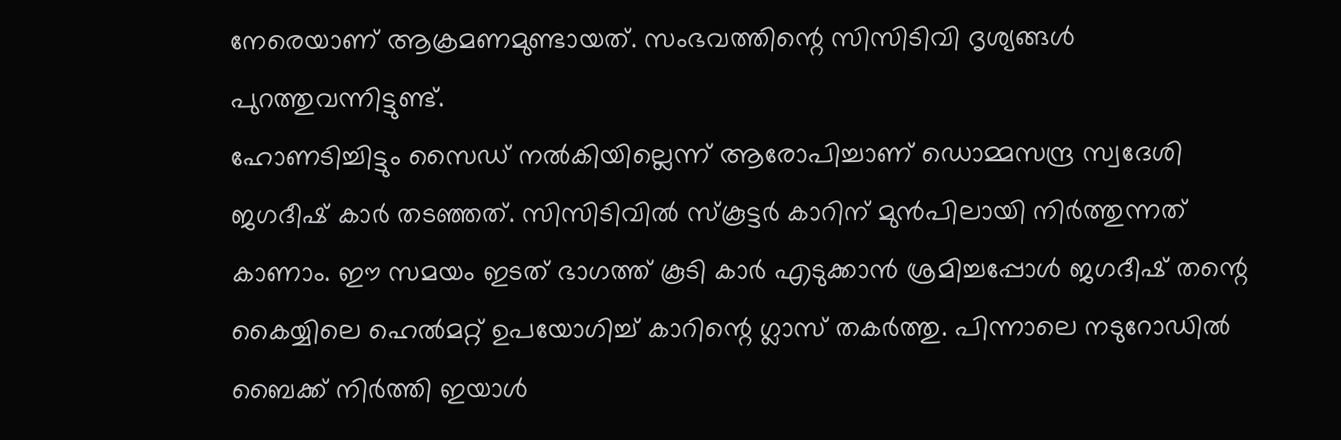നേരെയാണ് ആക്രമണമുണ്ടായത്. സംഭവത്തിന്റെ സിസിടിവി ദൃശ്യങ്ങൾ പുറത്തുവന്നിട്ടുണ്ട്.
ഹോണടിച്ചിട്ടും സൈഡ് നൽകിയില്ലെന്ന് ആരോപിച്ചാണ് ഡൊമ്മസന്ദ്ര സ്വദേശി ജഗദീഷ് കാർ തടഞ്ഞത്. സിസിടിവിൽ സ്കൂട്ടർ കാറിന് മുൻപിലായി നിർത്തുന്നത് കാണാം. ഈ സമയം ഇടത് ഭാഗത്ത് കൂടി കാർ എടുക്കാൻ ശ്രമിച്ചപ്പോൾ ജഗദീഷ് തന്റെ കൈയ്യിലെ ഹെൽമറ്റ് ഉപയോഗിച്ച് കാറിന്റെ ഗ്ലാസ് തകർത്തു. പിന്നാലെ നടുറോഡിൽ ബൈക്ക് നിർത്തി ഇയാൾ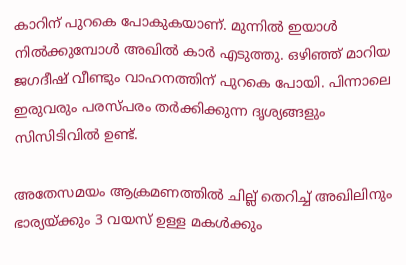കാറിന് പുറകെ പോകുകയാണ്. മുന്നിൽ ഇയാൾ നിൽക്കുമ്പോൾ അഖിൽ കാർ എടുത്തു. ഒഴിഞ്ഞ് മാറിയ ജഗദീഷ് വീണ്ടും വാഹനത്തിന് പുറകെ പോയി. പിന്നാലെ ഇരുവരും പരസ്പരം തർക്കിക്കുന്ന ദൃശ്യങ്ങളും സിസിടിവിൽ ഉണ്ട്.

അതേസമയം ആക്രമണത്തിൽ ചില്ല് തെറിച്ച് അഖിലിനും ഭാര്യയ്ക്കും 3 വയസ് ഉള്ള മകൾക്കും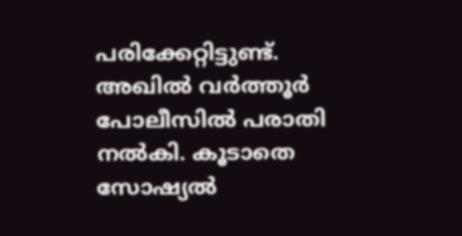പരിക്കേറ്റിട്ടുണ്ട്. അഖിൽ വർത്തൂർ പോലീസിൽ പരാതി നൽകി. കൂടാതെ സോഷ്യൽ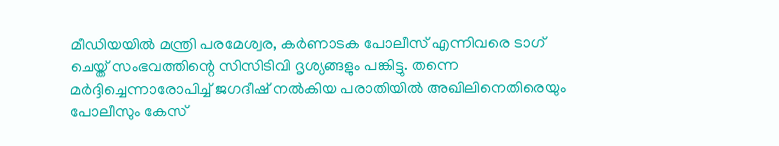മീഡിയയിൽ മന്ത്രി പരമേശ്വര, കർണാടക പോലീസ് എന്നിവരെ ടാഗ് ചെയ്ത് സംഭവത്തിന്റെ സിസിടിവി ദൃശ്യങ്ങളും പങ്കിട്ടു. തന്നെ മർദ്ദിച്ചെന്നാരോപിച്ച് ജഗദീഷ് നൽകിയ പരാതിയിൽ അഖിലിനെതിരെയും പോലീസും കേസ്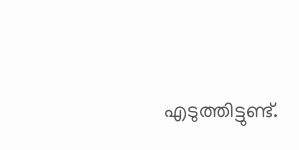എടുത്തിട്ടുണ്ട്.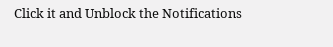Click it and Unblock the Notifications